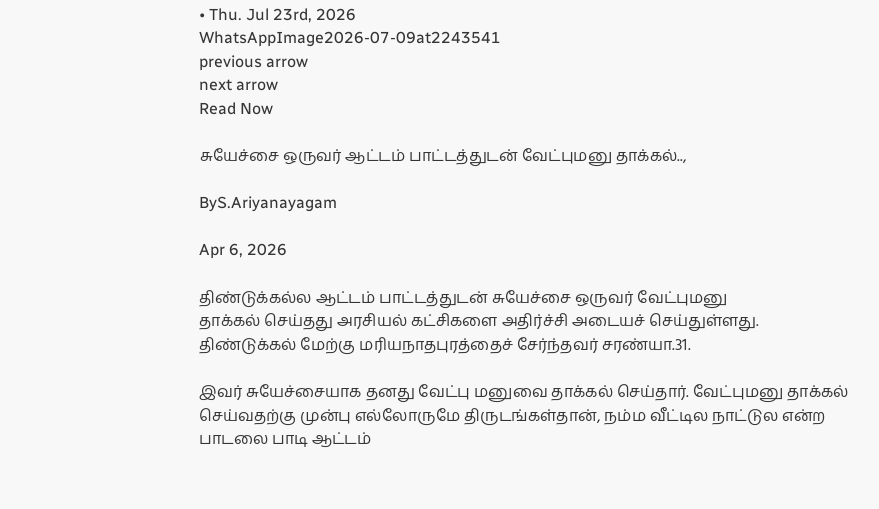• Thu. Jul 23rd, 2026
WhatsAppImage2026-07-09at2243541
previous arrow
next arrow
Read Now

சுயேச்சை ஒருவர் ஆட்டம் பாட்டத்துடன் வேட்புமனு தாக்கல்..,

ByS.Ariyanayagam

Apr 6, 2026

திண்டுக்கல்ல ஆட்டம் பாட்டத்துடன் சுயேச்சை ஒருவர் வேட்புமனு
தாக்கல் செய்தது அரசியல் கட்சிகளை அதிர்ச்சி அடையச் செய்துள்ளது.
திண்டுக்கல் மேற்கு மரியநாதபுரத்தைச் சேர்ந்தவர் சரண்யா.31.

இவர் சுயேச்சையாக தனது வேட்பு மனுவை தாக்கல் செய்தார். வேட்புமனு தாக்கல் செய்வதற்கு முன்பு எல்லோருமே திருடங்கள்தான், நம்ம வீட்டில நாட்டுல என்ற பாடலை பாடி ஆட்டம்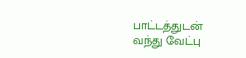பாட்டத்துடன் வந்து வேட்பு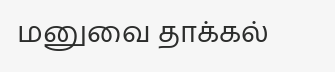மனுவை தாக்கல்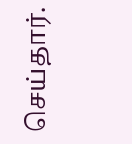செய்தார்.